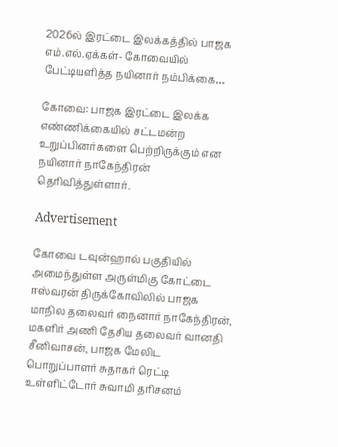2026ல் இரட்டை இலக்கத்தில் பாஜக எம்.எல்.ஏக்கள்- கோவையில் பேட்டியளித்த நயினார் நம்பிக்கை…

கோவை: பாஜக இரட்டை இலக்க எண்ணிக்கையில் சட்டமன்ற உறுப்பினர்களை பெற்றிருக்கும் என நயினார் நாகேந்திரன் தெரிவித்துள்ளார்.

Advertisement

கோவை டவுன்ஹால் பகுதியில் அமைந்துள்ள அருள்மிகு கோட்டை ஈஸ்வரன் திருக்கோவிலில் பாஜக மாநில தலைவர் நைனார் நாகேந்திரன், மகளிர் அணி தேசிய தலைவர் வானதி சீனிவாசன், பாஜக மேலிட பொறுப்பாளர் சுதாகர் ரெட்டி உள்ளிட்டோர் சுவாமி தரிசனம்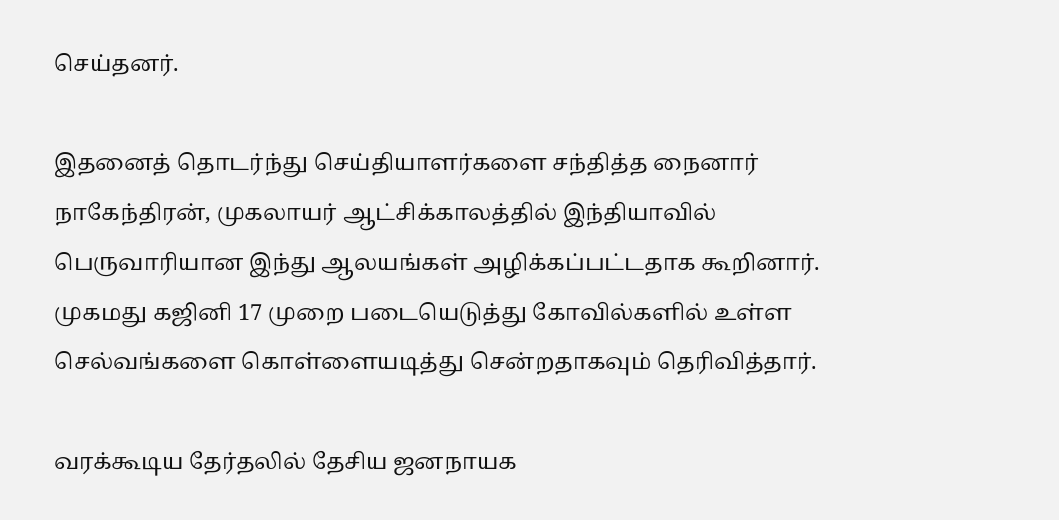செய்தனர்.

இதனைத் தொடர்ந்து செய்தியாளர்களை சந்தித்த நைனார் நாகேந்திரன், முகலாயர் ஆட்சிக்காலத்தில் இந்தியாவில் பெருவாரியான இந்து ஆலயங்கள் அழிக்கப்பட்டதாக கூறினார். முகமது கஜினி 17 முறை படையெடுத்து கோவில்களில் உள்ள செல்வங்களை கொள்ளையடித்து சென்றதாகவும் தெரிவித்தார்.

வரக்கூடிய தேர்தலில் தேசிய ஜனநாயக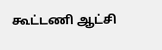கூட்டணி ஆட்சி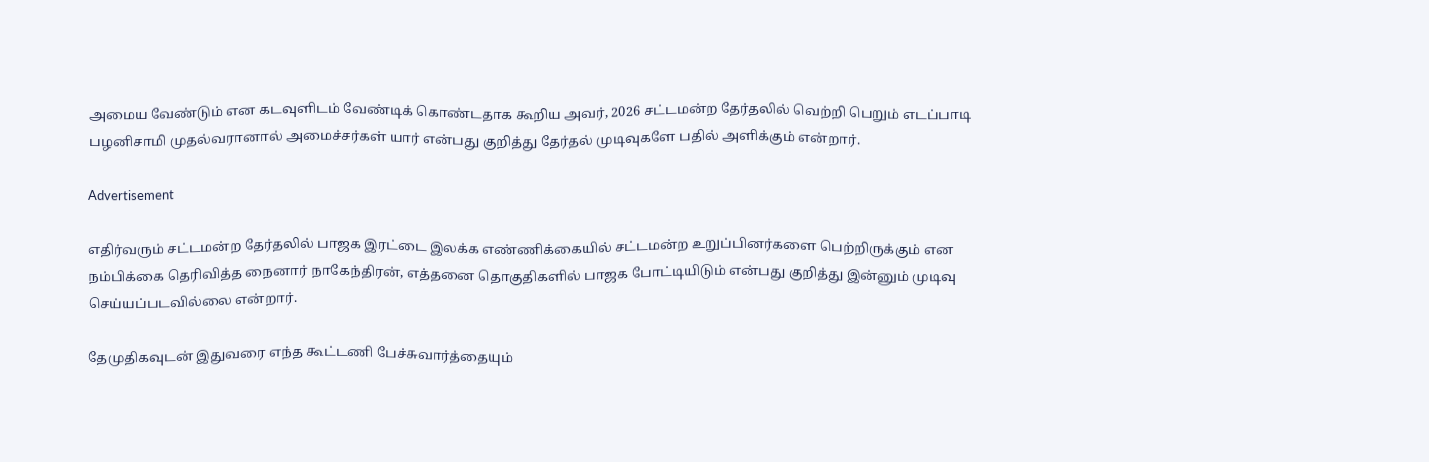அமைய வேண்டும் என கடவுளிடம் வேண்டிக் கொண்டதாக கூறிய அவர், 2026 சட்டமன்ற தேர்தலில் வெற்றி பெறும் எடப்பாடி பழனிசாமி முதல்வரானால் அமைச்சர்கள் யார் என்பது குறித்து தேர்தல் முடிவுகளே பதில் அளிக்கும் என்றார்.

Advertisement

எதிர்வரும் சட்டமன்ற தேர்தலில் பாஜக இரட்டை இலக்க எண்ணிக்கையில் சட்டமன்ற உறுப்பினர்களை பெற்றிருக்கும் என நம்பிக்கை தெரிவித்த நைனார் நாகேந்திரன், எத்தனை தொகுதிகளில் பாஜக போட்டியிடும் என்பது குறித்து இன்னும் முடிவு செய்யப்படவில்லை என்றார்.

தேமுதிகவுடன் இதுவரை எந்த கூட்டணி பேச்சுவார்த்தையும்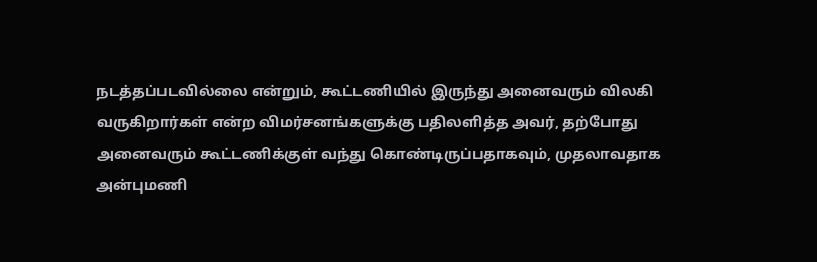நடத்தப்படவில்லை என்றும், கூட்டணியில் இருந்து அனைவரும் விலகி வருகிறார்கள் என்ற விமர்சனங்களுக்கு பதிலளித்த அவர், தற்போது அனைவரும் கூட்டணிக்குள் வந்து கொண்டிருப்பதாகவும், முதலாவதாக அன்புமணி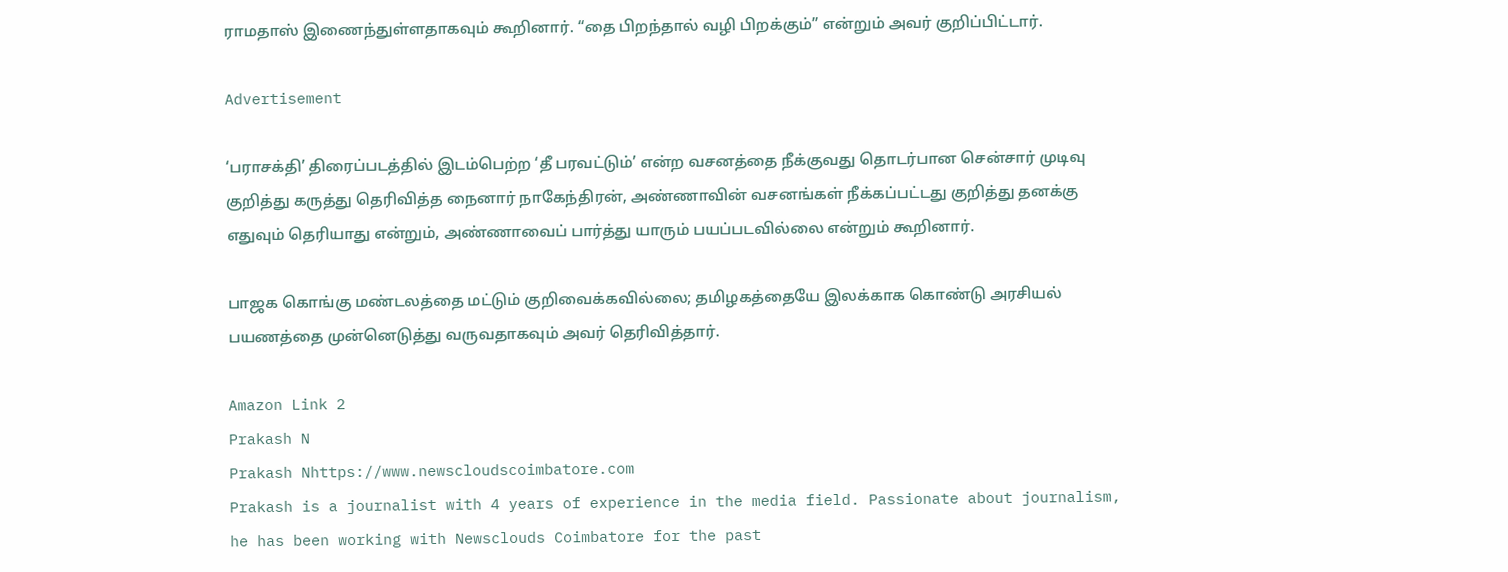ராமதாஸ் இணைந்துள்ளதாகவும் கூறினார். “தை பிறந்தால் வழி பிறக்கும்” என்றும் அவர் குறிப்பிட்டார்.

Advertisement

‘பராசக்தி’ திரைப்படத்தில் இடம்பெற்ற ‘தீ பரவட்டும்’ என்ற வசனத்தை நீக்குவது தொடர்பான சென்சார் முடிவு குறித்து கருத்து தெரிவித்த நைனார் நாகேந்திரன், அண்ணாவின் வசனங்கள் நீக்கப்பட்டது குறித்து தனக்கு எதுவும் தெரியாது என்றும், அண்ணாவைப் பார்த்து யாரும் பயப்படவில்லை என்றும் கூறினார்.

பாஜக கொங்கு மண்டலத்தை மட்டும் குறிவைக்கவில்லை; தமிழகத்தையே இலக்காக கொண்டு அரசியல் பயணத்தை முன்னெடுத்து வருவதாகவும் அவர் தெரிவித்தார்.

Amazon Link 2
Prakash N
Prakash Nhttps://www.newscloudscoimbatore.com
Prakash is a journalist with 4 years of experience in the media field. Passionate about journalism, he has been working with Newsclouds Coimbatore for the past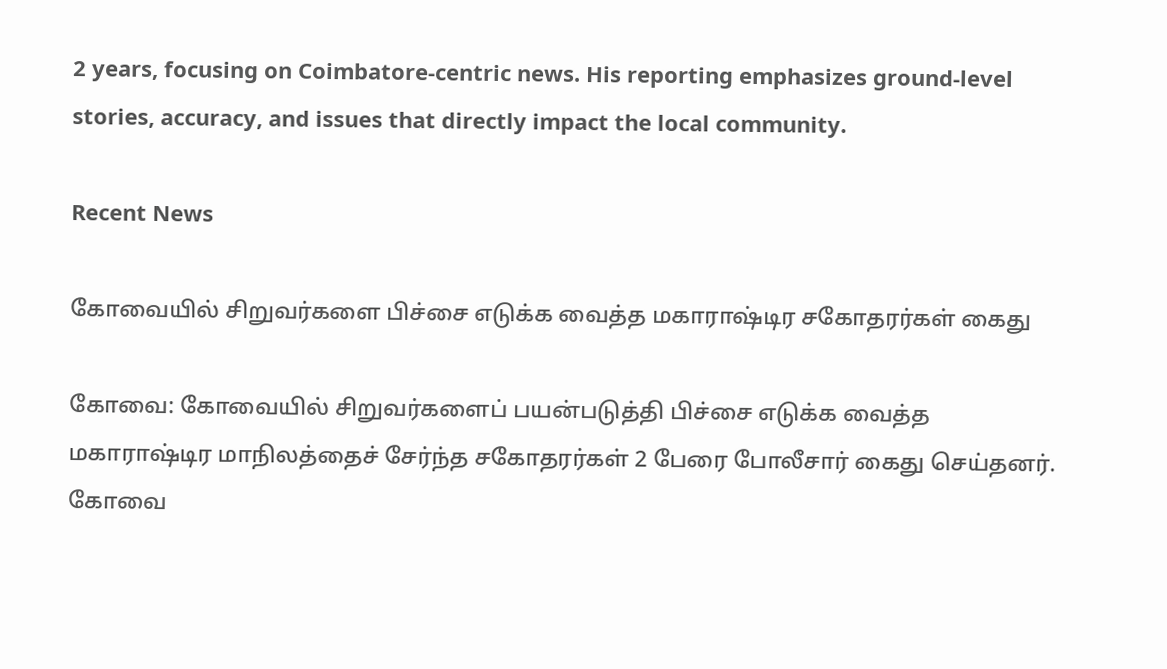2 years, focusing on Coimbatore-centric news. His reporting emphasizes ground-level stories, accuracy, and issues that directly impact the local community.

Recent News

கோவையில் சிறுவர்களை பிச்சை எடுக்க வைத்த மகாராஷ்டிர சகோதரர்கள் கைது

கோவை: கோவையில் சிறுவர்களைப் பயன்படுத்தி பிச்சை எடுக்க வைத்த மகாராஷ்டிர மாநிலத்தைச் சேர்ந்த சகோதரர்கள் 2 பேரை போலீசார் கைது செய்தனர். கோவை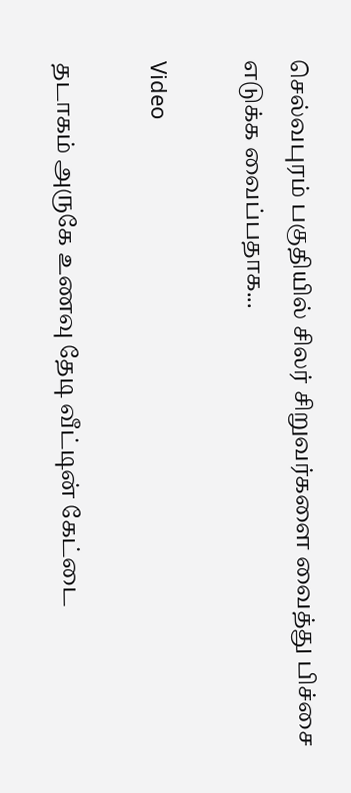செல்வபுரம் பகுதியில் சிலர் சிறுவர்களை வைத்து பிச்சை எடுக்க வைப்பதாக...

Video

தடாகம் அருகே உணவு தேடி வீட்டின் கேட்டை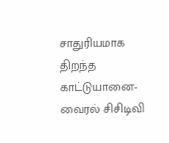சாதுரியமாக திறந்த காட்டுயானை-வைரல் சிசிடிவி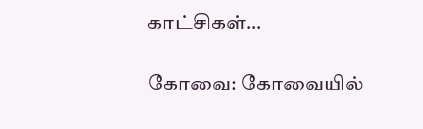காட்சிகள்…

கோவை: கோவையில்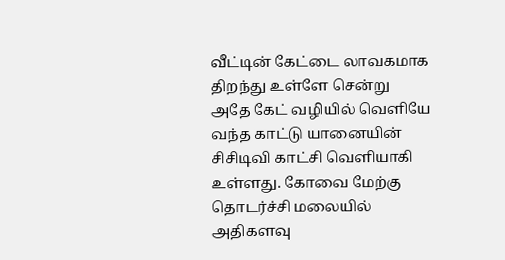வீட்டின் கேட்டை லாவகமாக திறந்து உள்ளே சென்று அதே கேட் வழியில் வெளியே வந்த காட்டு யானையின் சிசிடிவி காட்சி வெளியாகி உள்ளது. கோவை மேற்கு தொடர்ச்சி மலையில் அதிகளவு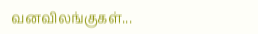வனவிலங்குகள்...